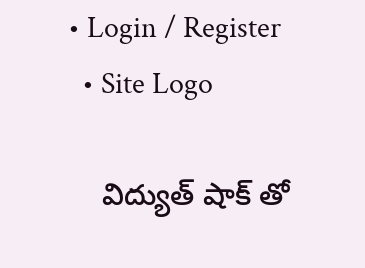• Login / Register
  • Site Logo

    విద్యుత్ షాక్ తో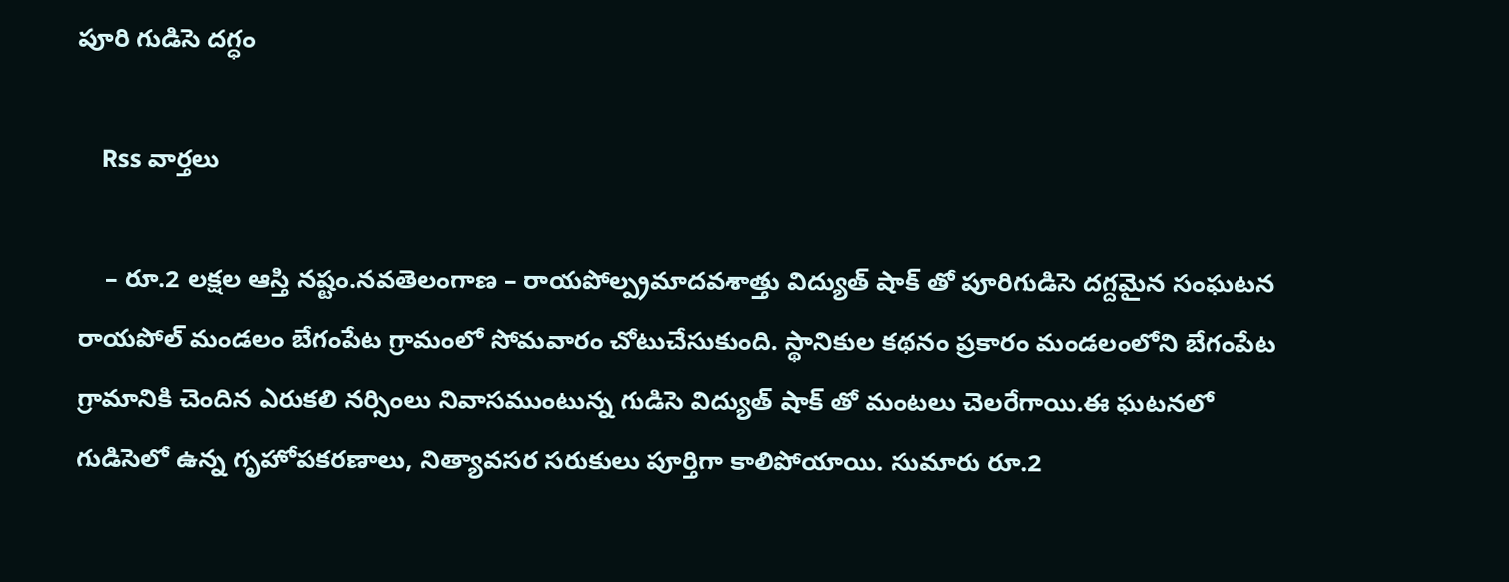పూరి గుడిసె దగ్ధం

    Rss వార్తలు

    – రూ.2 లక్షల ఆస్తి నష్టం.నవతెలంగాణ – రాయపోల్ప్రమాదవశాత్తు విద్యుత్ షాక్ తో పూరిగుడిసె దగ్దమైన సంఘటన రాయపోల్ మండలం బేగంపేట గ్రామంలో సోమవారం చోటుచేసుకుంది. స్థానికుల కథనం ప్రకారం మండలంలోని బేగంపేట గ్రామానికి చెందిన ఎరుకలి నర్సింలు నివాసముంటున్న గుడిసె విద్యుత్ షాక్ తో మంటలు చెలరేగాయి.ఈ ఘటనలో గుడిసెలో ఉన్న గృహోపకరణాలు, నిత్యావసర సరుకులు పూర్తిగా కాలిపోయాయి. సుమారు రూ.2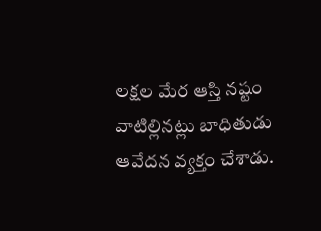లక్షల మేర ఆస్తి నష్టం వాటిల్లినట్లు బాధితుడు ఆవేదన వ్యక్తం చేశాడు.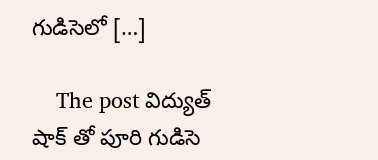గుడిసెలో […]

    The post విద్యుత్ షాక్ తో పూరి గుడిసె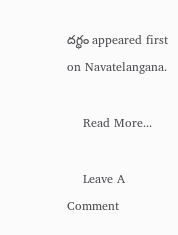దగ్ధం appeared first on Navatelangana.

    Read More...

    Leave A Comment